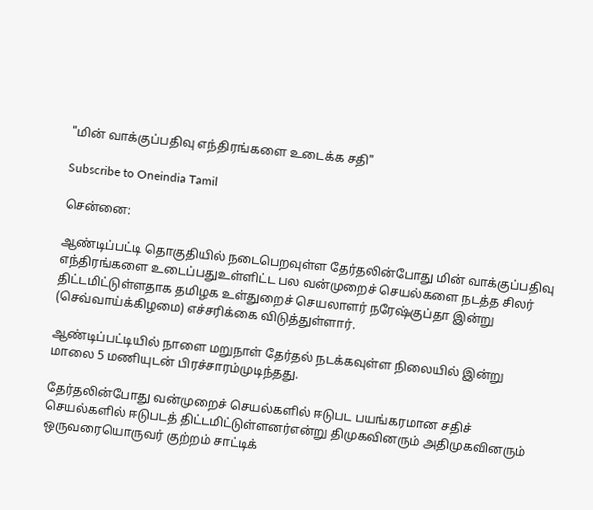"மின் வாக்குப்பதிவு எந்திரங்களை உடைக்க சதி"

Subscribe to Oneindia Tamil

சென்னை:

ஆண்டிப்பட்டி தொகுதியில் நடைபெறவுள்ள தேர்தலின்போது மின் வாக்குப்பதிவு எந்திரங்களை உடைப்பதுஉள்ளிட்ட பல வன்முறைச் செயல்களை நடத்த சிலர் திட்டமிட்டுள்ளதாக தமிழக உள்துறைச் செயலாளர் நரேஷ்குப்தா இன்று (செவ்வாய்க்கிழமை) எச்சரிக்கை விடுத்துள்ளார்.

ஆண்டிப்பட்டியில் நாளை மறுநாள் தேர்தல் நடக்கவுள்ள நிலையில் இன்று மாலை 5 மணியுடன் பிரச்சாரம்முடிந்தது.

தேர்தலின்போது வன்முறைச் செயல்களில் ஈடுபட பயங்கரமான சதிச் செயல்களில் ஈடுபடத் திட்டமிட்டுள்ளனர்என்று திமுகவினரும் அதிமுகவினரும் ஒருவரையொருவர் குற்றம் சாட்டிக்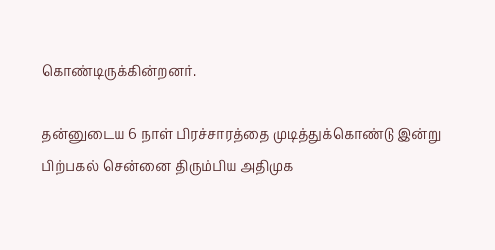கொண்டிருக்கின்றனர்.

தன்னுடைய 6 நாள் பிரச்சாரத்தை முடித்துக்கொண்டு இன்று பிற்பகல் சென்னை திரும்பிய அதிமுக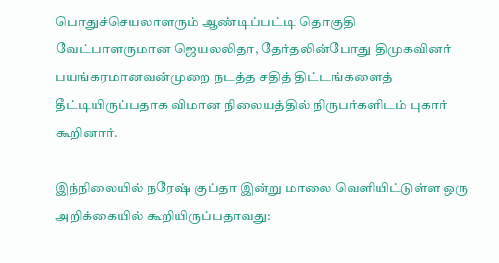பொதுச்செயலாளரும் ஆண்டிப்பட்டி தொகுதி வேட்பாளருமான ஜெயலலிதா, தேர்தலின்போது திமுகவினர் பயங்கரமானவன்முறை நடத்த சதித் திட்டங்களைத் தீட்டியிருப்பதாக விமான நிலையத்தில் நிருபர்களிடம் புகார் கூறினார்.

இந்நிலையில் நரேஷ் குப்தா இன்று மாலை வெளியிட்டுள்ள ஒரு அறிக்கையில் கூறியிருப்பதாவது: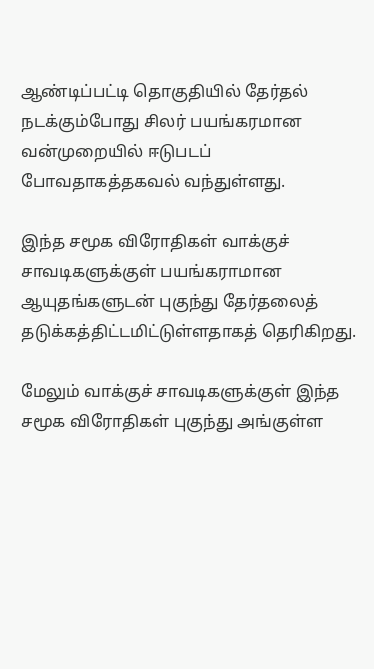ஆண்டிப்பட்டி தொகுதியில் தேர்தல் நடக்கும்போது சிலர் பயங்கரமான வன்முறையில் ஈடுபடப் போவதாகத்தகவல் வந்துள்ளது.

இந்த சமூக விரோதிகள் வாக்குச் சாவடிகளுக்குள் பயங்கராமான ஆயுதங்களுடன் புகுந்து தேர்தலைத் தடுக்கத்திட்டமிட்டுள்ளதாகத் தெரிகிறது.

மேலும் வாக்குச் சாவடிகளுக்குள் இந்த சமூக விரோதிகள் புகுந்து அங்குள்ள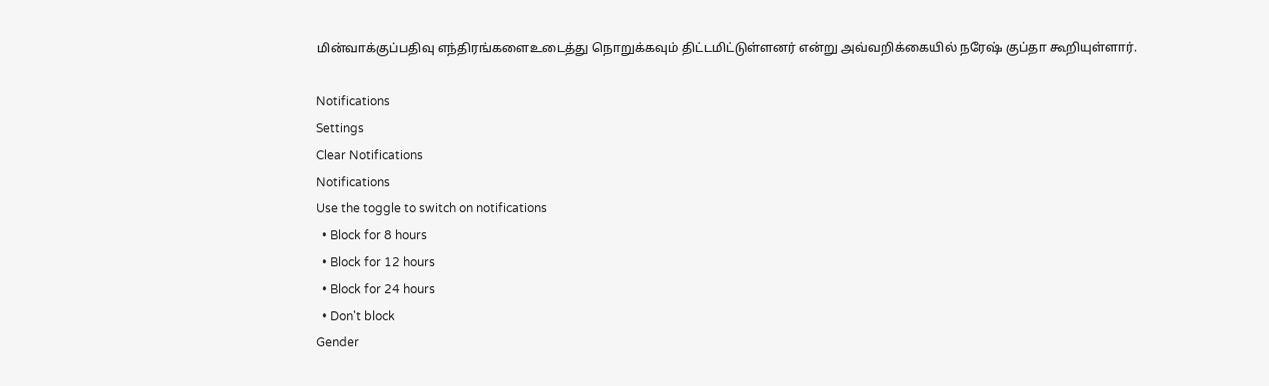மின்வாக்குப்பதிவு எந்திரங்களைஉடைத்து நொறுக்கவும் திட்டமிட்டுள்ளனர் என்று அவ்வறிக்கையில் நரேஷ் குப்தா கூறியுள்ளார்.

Notifications
Settings
Clear Notifications
Notifications
Use the toggle to switch on notifications
  • Block for 8 hours
  • Block for 12 hours
  • Block for 24 hours
  • Don't block
Gender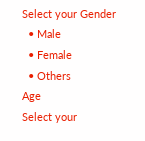Select your Gender
  • Male
  • Female
  • Others
Age
Select your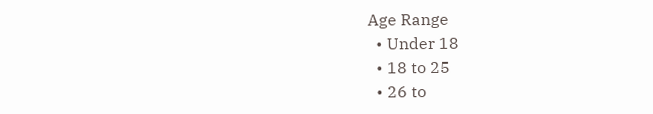Age Range
  • Under 18
  • 18 to 25
  • 26 to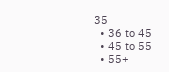35
  • 36 to 45
  • 45 to 55
  • 55+